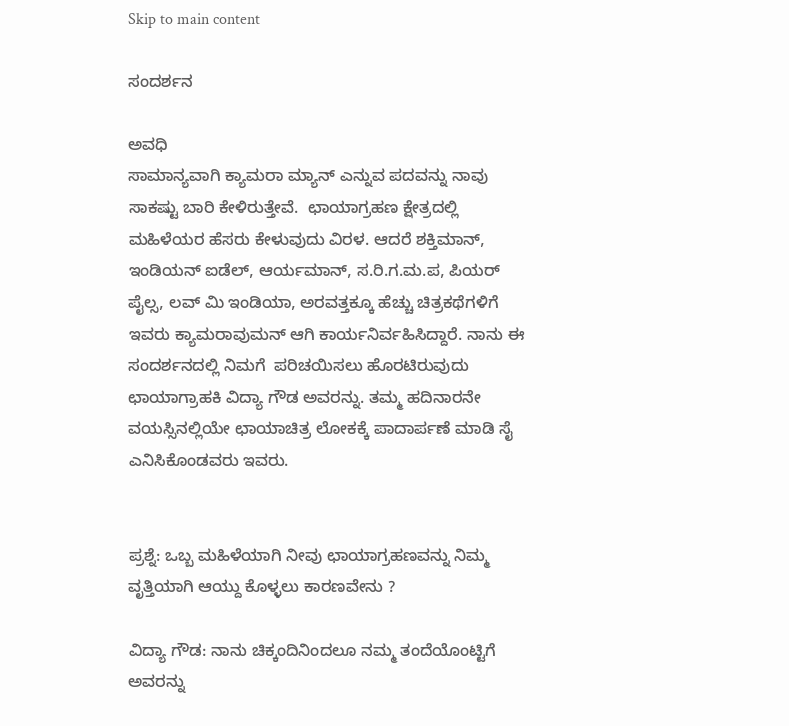Skip to main content

ಸಂದರ್ಶನ

ಅವಧಿ
ಸಾಮಾನ್ಯವಾಗಿ ಕ್ಯಾಮರಾ ಮ್ಯಾನ್ ಎನ್ನುವ ಪದವನ್ನು ನಾವು ಸಾಕಷ್ಟು ಬಾರಿ ಕೇಳಿರುತ್ತೇವೆ.  ಛಾಯಾಗ್ರಹಣ ಕ್ಷೇತ್ರದಲ್ಲಿ ಮಹಿಳೆಯರ ಹೆಸರು ಕೇಳುವುದು ವಿರಳ. ಆದರೆ ಶಕ್ತಿಮಾನ್, ಇಂಡಿಯನ್ ಐಡೆಲ್, ಆರ್ಯಮಾನ್, ಸ.ರಿ.ಗ.ಮ.ಪ, ಪಿಯರ್ ಪೈಲ್ಸ, ಲವ್ ಮಿ ಇಂಡಿಯಾ, ಅರವತ್ತಕ್ಕೂ ಹೆಚ್ಚು ಚಿತ್ರಕಥೆಗಳಿಗೆ ಇವರು ಕ್ಯಾಮರಾವುಮನ್ ಆಗಿ ಕಾರ್ಯನಿರ್ವಹಿಸಿದ್ದಾರೆ. ನಾನು ಈ ಸಂದರ್ಶನದಲ್ಲಿ ನಿಮಗೆ  ಪರಿಚಯಿಸಲು ಹೊರಟಿರುವುದು ಛಾಯಾಗ್ರಾಹಕಿ ವಿದ್ಯಾ ಗೌಡ ಅವರನ್ನು. ತಮ್ಮ ಹದಿನಾರನೇ ವಯಸ್ಸಿನಲ್ಲಿಯೇ ಛಾಯಾಚಿತ್ರ ಲೋಕಕ್ಕೆ ಪಾದಾರ್ಪಣೆ ಮಾಡಿ ಸೈ ಎನಿಸಿಕೊಂಡವರು ಇವರು.


ಪ್ರಶ್ನೆ: ಒಬ್ಬ ಮಹಿಳೆಯಾಗಿ ನೀವು ಛಾಯಾಗ್ರಹಣವನ್ನು ನಿಮ್ಮ ವೃತ್ತಿಯಾಗಿ ಆಯ್ದು ಕೊಳ್ಳಲು ಕಾರಣವೇನು ?

ವಿದ್ಯಾ ಗೌಡ: ನಾನು ಚಿಕ್ಕಂದಿನಿಂದಲೂ ನಮ್ಮ ತಂದೆಯೊಂಟ್ಟಿಗೆ ಅವರನ್ನು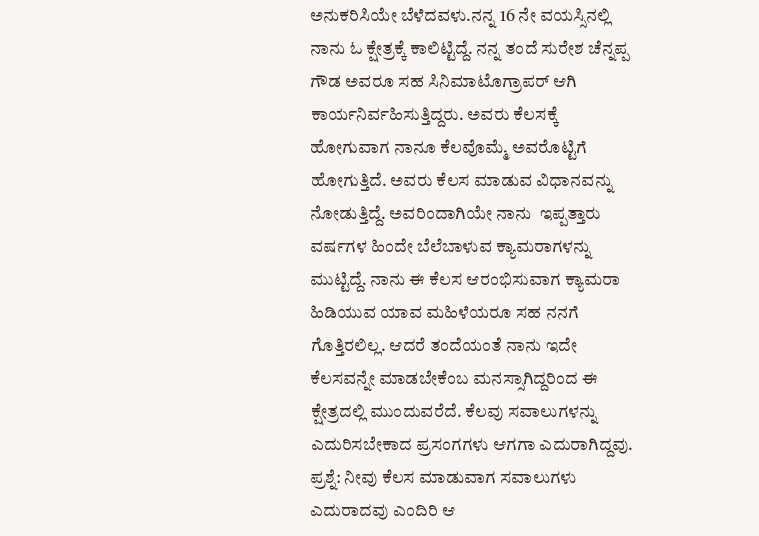ಅನುಕರಿಸಿಯೇ ಬೆಳೆದವಳು.ನನ್ನ‌ 16 ನೇ ವಯಸ್ಸಿನಲ್ಲಿ ನಾನು ಓ ಕ್ಷೇತ್ರಕ್ಕೆ ಕಾಲಿಟ್ಟಿದ್ದೆ. ನನ್ನ ತಂದೆ ಸುರೇಶ ಚೆನ್ನಪ್ಪ ಗೌಡ ಅವರೂ ಸಹ ಸಿನಿಮಾಟೊಗ್ರಾಪರ್ ಆಗಿ ಕಾರ್ಯನಿರ್ವಹಿಸುತ್ತಿದ್ದರು. ಅವರು ಕೆಲಸಕ್ಕೆ ಹೋಗುವಾಗ ನಾನೂ ಕೆಲವೊಮ್ಮೆ ಅವರೊಟ್ಟಿಗೆ ಹೋಗುತ್ತಿದೆ. ಅವರು ಕೆಲಸ ಮಾಡುವ ವಿಧಾನವನ್ನು ನೋಡುತ್ತಿದ್ದೆ‌. ಅವರಿಂದಾಗಿಯೇ ನಾನು  ಇಪ್ಪತ್ತಾರು ವರ್ಷಗಳ ಹಿಂದೇ ಬೆಲೆಬಾಳುವ ಕ್ಯಾಮರಾಗಳನ್ನು ಮುಟ್ಟಿದ್ದೆ. ನಾನು ಈ ಕೆಲಸ ಆರಂಭಿಸುವಾಗ ಕ್ಯಾಮರಾ ಹಿಡಿಯುವ ಯಾವ ಮಹಿಳೆಯರೂ ಸಹ ನನಗೆ ಗೊತ್ತಿರಲಿಲ್ಲ. ಆದರೆ ತಂದೆಯಂತೆ ನಾನು ಇದೇ ಕೆಲಸವನ್ನೇ ಮಾಡಬೇಕೆಂಬ ಮನಸ್ಸಾಗಿದ್ದರಿಂದ ಈ ಕ್ಷೇತ್ರದಲ್ಲಿ ಮುಂದುವರೆದೆ. ಕೆಲವು ಸವಾಲುಗಳನ್ನು ಎದುರಿಸಬೇಕಾದ ಪ್ರಸಂಗಗಳು ಆಗಗಾ ಎದುರಾಗಿದ್ದವು.
ಪ್ರಶ್ನೆ: ನೀವು ಕೆಲಸ ಮಾಡುವಾಗ ಸವಾಲುಗಳು  ಎದುರಾದವು ಎಂದಿರಿ ಆ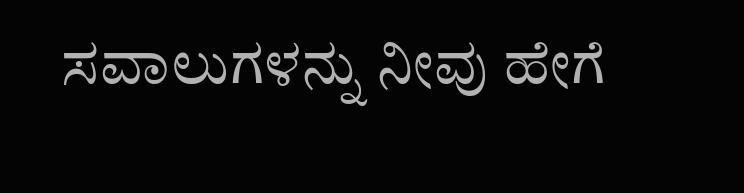ಸವಾಲುಗಳನ್ನು ನೀವು ಹೇಗೆ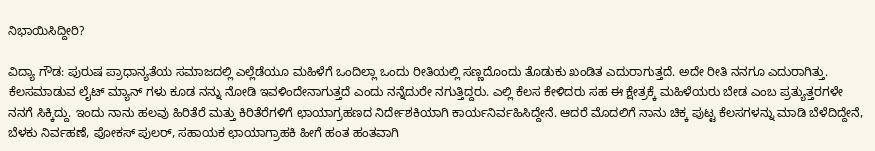ನಿಭಾಯಿಸಿದ್ದೀರಿ?

ವಿದ್ಯಾ ಗೌಡ: ಪುರುಷ ಪ್ರಾಧಾನ್ಯತೆಯ ಸಮಾಜದಲ್ಲಿ ಎಲ್ಲೆಡೆಯೂ ಮಹಿಳೆಗೆ ಒಂದಿಲ್ಲಾ ಒಂದು ರೀತಿಯಲ್ಲಿ ಸಣ್ಣದೊಂದು ತೊಡುಕು ಖಂಡಿತ ಎದುರಾಗುತ್ತದೆ. ಅದೇ ರೀತಿ ನನಗೂ ಎದುರಾಗಿತ್ತು. ಕೆಲಸಮಾಡುವ ಲೈಟ್ ಮ್ಯಾನ್ ಗಳು‌ ಕೂಡ ನನ್ನು ನೋಡಿ ಇವಳಿಂದೇನಾಗುತ್ತದೆ ಎಂದು ನನ್ನೆದುರೇ ನಗುತ್ತಿದ್ದರು. ಎಲ್ಲಿ‌ ಕೆಲಸ ಕೇಳಿದರು ಸಹ ಈ ಕ್ಷೇತ್ರಕ್ಕೆ ಮಹಿಳೆಯರು ಬೇಡ ಎಂಬ ಪ್ರತ್ಯುತ್ತರಗಳೇ ನನಗೆ ಸಿಕ್ಕಿದ್ದು. ಇಂದು ನಾನು ಹಲವು ಹಿರಿತೆರೆ ಮತ್ತು ಕಿರಿತೆರೆಗಳಿಗೆ ಛಾಯಾಗ್ರಹಣದ ನಿರ್ದೇಶಕಿಯಾಗಿ ಕಾರ್ಯನಿರ್ವಹಿಸಿದ್ದೇನೆ. ಆದರೆ ಮೊದಲಿಗೆ ನಾನು ಚಿಕ್ಕ ಪುಟ್ಟ ಕೆಲಸಗಳನ್ನು ಮಾಡಿ ಬೆಳೆದಿದ್ದೇನೆ, ಬೆಳಕು ನಿರ್ವಹಣೆ, ಪೋಕಸ್ ಪುಲರ್, ಸಹಾಯಕ ಛಾಯಾಗ್ರಾಹಕಿ ಹೀಗೆ ಹಂತ ಹಂತವಾಗಿ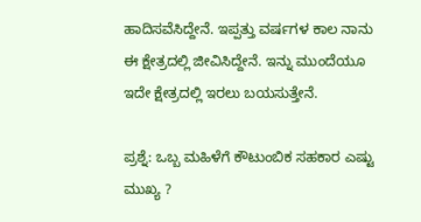ಹಾದಿಸವೆಸಿದ್ದೇನೆ. ಇಪ್ಪತ್ತು ವರ್ಷಗಳ ಕಾಲ ನಾನು ಈ ಕ್ಷೇತ್ರದಲ್ಲಿ ಜೀವಿಸಿದ್ದೇನೆ. ಇನ್ನು ಮುಂದೆಯೂ ಇದೇ ಕ್ಷೇತ್ರದಲ್ಲಿ ಇರಲು ಬಯಸುತ್ತೇನೆ.

ಪ್ರಶ್ನೆ: ಒಬ್ಬ ಮಹಿಳೆಗೆ ಕೌಟುಂಬಿಕ ಸಹಕಾರ ಎಷ್ಟು ಮುಖ್ಯ ?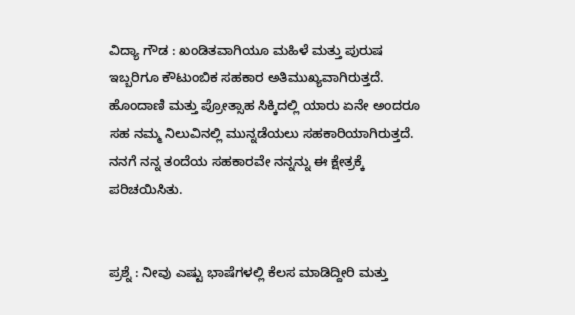ವಿದ್ಯಾ ಗೌಡ : ಖಂಡಿತವಾಗಿಯೂ ಮಹಿಳೆ ಮತ್ತು ಪುರುಷ ಇಬ್ಬರಿಗೂ ಕೌಟುಂಬಿಕ ಸಹಕಾರ ಅತಿಮುಖ್ಯವಾಗಿರುತ್ತದೆ. ಹೊಂದಾಣಿ ಮತ್ತು ಪ್ರೋತ್ಸಾಹ ಸಿಕ್ಕಿದಲ್ಲಿ ಯಾರು ಏನೇ ಅಂದರೂ ಸಹ ನಮ್ಮ ನಿಲುವಿನಲ್ಲಿ ಮುನ್ನಡೆಯಲು ಸಹಕಾರಿಯಾಗಿರುತ್ತದೆ. ನನಗೆ ನನ್ನ ತಂದೆಯ ಸಹಕಾರವೇ ನನ್ನನ್ನು ಈ ಕ್ಷೇತ್ರಕ್ಕೆ ಪರಿಚಯಿಸಿತು.


ಪ್ರಶ್ನೆ : ನೀವು ಎಷ್ಟು ಭಾಷೆಗಳಲ್ಲಿ ಕೆಲಸ ಮಾಡಿದ್ದೀರಿ ಮತ್ತು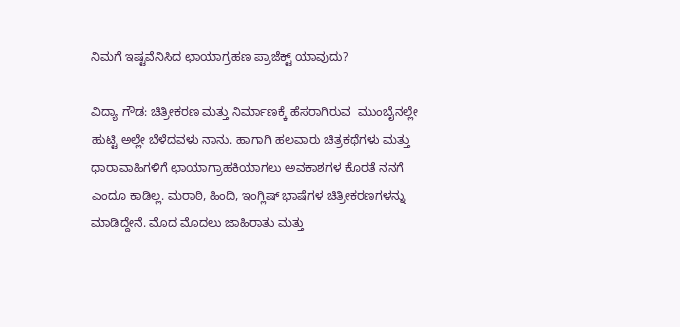ನಿಮಗೆ ಇಷ್ಟವೆನಿಸಿದ ಛಾಯಾಗ್ರಹಣ ಪ್ರಾಜೆಕ್ಟ್ ಯಾವುದು?

ವಿದ್ಯಾ ಗೌಡ: ಚಿತ್ರೀಕರಣ ಮತ್ತು ನಿರ್ಮಾಣಕ್ಕೆ ಹೆಸರಾಗಿರುವ  ಮುಂಬೈನಲ್ಲೇ ಹುಟ್ಟಿ ಅಲ್ಲೇ ಬೆಳೆದವಳು ನಾನು. ಹಾಗಾಗಿ ಹಲವಾರು ಚಿತ್ರಕಥೆಗಳು ಮತ್ತು ಧಾರಾವಾಹಿಗಳಿಗೆ ಛಾಯಾಗ್ರಾಹಕಿಯಾಗಲು ಅವಕಾಶಗಳ ಕೊರತೆ ನನಗೆ ಎಂದೂ ಕಾಡಿಲ್ಲ. ಮರಾಠಿ, ಹಿಂದಿ, ಇಂಗ್ಲಿಷ್ ಭಾಷೆಗಳ ಚಿತ್ರೀಕರಣಗಳನ್ನು ಮಾಡಿದ್ದೇನೆ. ಮೊದ ಮೊದಲು ಜಾಹಿರಾತು ಮತ್ತು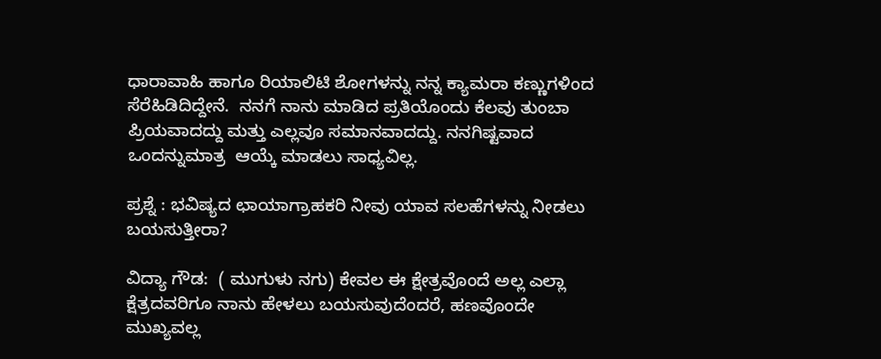ಧಾರಾವಾಹಿ ಹಾಗೂ ರಿಯಾಲಿಟಿ ಶೋಗಳನ್ನು ನನ್ನ ಕ್ಯಾಮರಾ ಕಣ್ಣುಗಳಿಂದ ಸೆರೆಹಿಡಿದಿದ್ದೇನೆ.  ನನಗೆ ನಾನು ಮಾಡಿದ ಪ್ರತಿಯೊಂದು ಕೆಲವು ತುಂಬಾ ಪ್ರಿಯವಾದದ್ದು ಮತ್ತು ಎಲ್ಲವೂ ಸಮಾನವಾದದ್ದು. ನನಗಿಷ್ಟವಾದ ಒಂದನ್ನುಮಾತ್ರ  ಆಯ್ಕೆ ಮಾಡಲು ಸಾಧ್ಯವಿಲ್ಲ‌.

ಪ್ರಶ್ನೆ : ಭವಿಷ್ಯದ ಛಾಯಾಗ್ರಾಹಕರಿ ನೀವು ಯಾವ ಸಲಹೆಗಳನ್ನು ನೀಡಲು ಬಯಸುತ್ತೀರಾ?

ವಿದ್ಯಾ ಗೌಡ:  ( ಮುಗುಳು ನಗು) ಕೇವಲ ಈ ಕ್ಷೇತ್ರವೊಂದೆ ಅಲ್ಲ ಎಲ್ಲಾ ಕ್ಷೆತ್ರದವರಿಗೂ ನಾನು ಹೇಳಲು ಬಯಸುವುದೆಂದರೆ, ಹಣವೊಂದೇ ಮುಖ್ಯವಲ್ಲ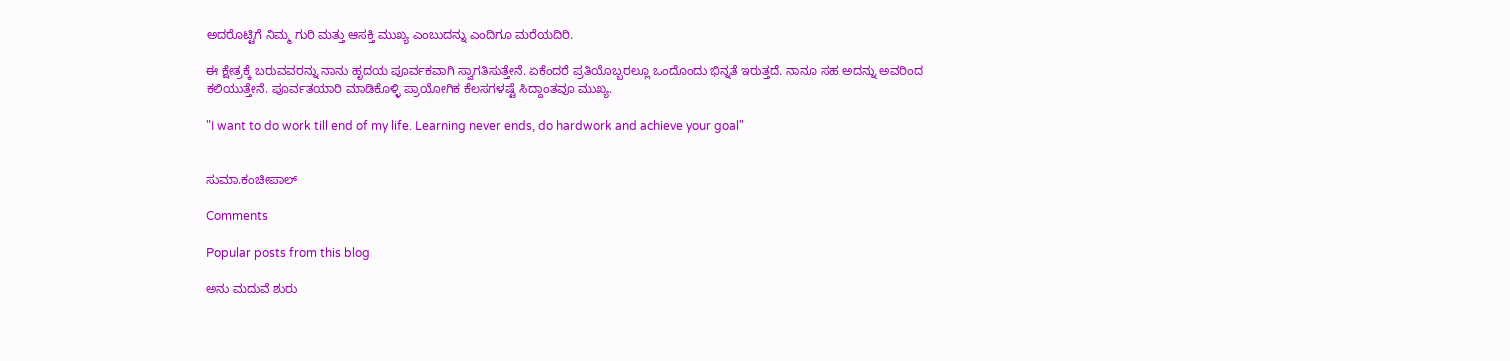ಅದರೊಟ್ಟಿಗೆ ನಿಮ್ಮ ಗುರಿ ಮತ್ತು ಆಸಕ್ತಿ ಮುಖ್ಯ ಎಂಬುದನ್ನು ಎಂದಿಗೂ ಮರೆಯದಿರಿ.

ಈ ಕ್ಷೇತ್ರಕ್ಕೆ ಬರುವವರನ್ನು ನಾನು ಹೃದಯ ಪೂರ್ವಕವಾಗಿ ಸ್ವಾಗತಿಸುತ್ತೇನೆ. ಏಕೆಂದರೆ ಪ್ರತಿಯೊಬ್ಬರಲ್ಲೂ ಒಂದೊಂದು ಭಿನ್ನತೆ ಇರುತ್ತದೆ. ನಾನೂ ಸಹ ಅದನ್ನು ಅವರಿಂದ ಕಲಿಯುತ್ತೇನೆ. ಪೂರ್ವತಯಾರಿ ಮಾಡಿಕೊಳ್ಳಿ ಪ್ರಾಯೋಗಿಕ ಕೆಲಸಗಳಷ್ಟೆ ಸಿದ್ದಾಂತವೂ ಮುಖ್ಯ.

"I want to do work till end of my life. Learning never ends, do hardwork and achieve your goal"


ಸುಮಾ.ಕಂಚೀಪಾಲ್

Comments

Popular posts from this blog

ಅನು ಮದುವೆ ಶುರು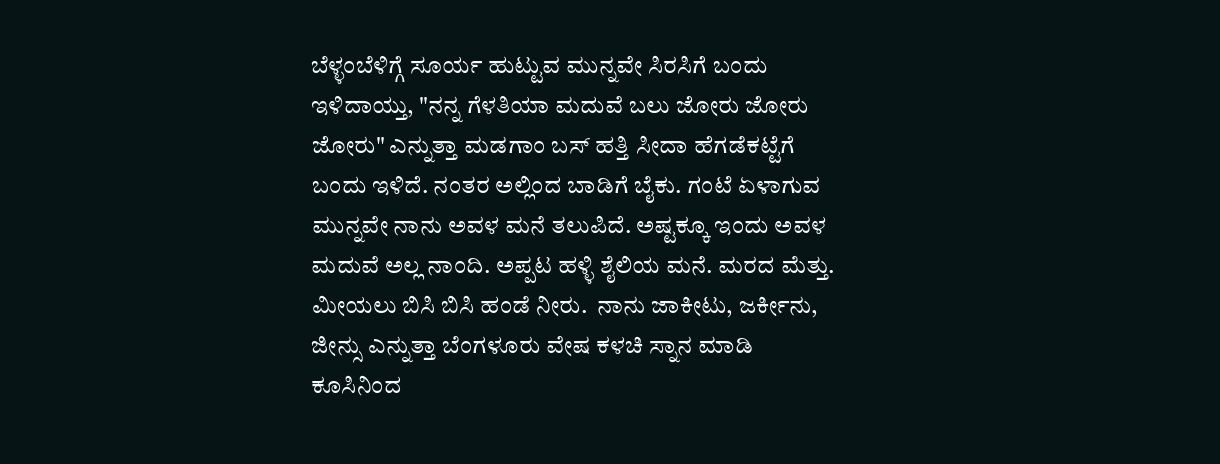ಬೆಳ್ಳಂಬೆಳಿಗ್ಗೆ ಸೂರ್ಯ ಹುಟ್ಟುವ ಮುನ್ನವೇ ಸಿರಸಿಗೆ ಬಂದು ಇಳಿದಾಯ್ತು, "ನನ್ನ ಗೆಳತಿಯಾ ಮದುವೆ ಬಲು ಜೋರು ಜೋರು ಜೋರು" ಎನ್ನುತ್ತಾ ಮಡಗಾಂ ಬಸ್ ಹತ್ತಿ ಸೀದಾ ಹೆಗಡೆಕಟ್ಟೆಗೆ ಬಂದು ಇಳಿದೆ. ನಂತರ ಅಲ್ಲಿಂದ ಬಾಡಿಗೆ ಬೈಕು. ಗಂಟೆ ಏಳಾಗುವ ಮುನ್ನವೇ ನಾನು ಅವಳ ಮನೆ ತಲುಪಿದೆ. ಅಷ್ಟಕ್ಕೂ ಇಂದು ಅವಳ ಮದುವೆ ಅಲ್ಲ ನಾಂದಿ. ಅಪ್ಪಟ ಹಳ್ಳಿ ಶೈಲಿಯ ಮನೆ. ಮರದ ಮೆತ್ತು. ಮೀಯಲು ಬಿಸಿ ಬಿಸಿ ಹಂಡೆ ನೀರು.  ನಾನು ಜಾಕೀಟು, ಜರ್ಕೀನು, ಜೀನ್ಸು ಎನ್ನುತ್ತಾ ಬೆಂಗಳೂರು ವೇಷ ಕಳಚಿ ಸ್ನಾನ ಮಾಡಿ ಕೂಸಿನಿಂದ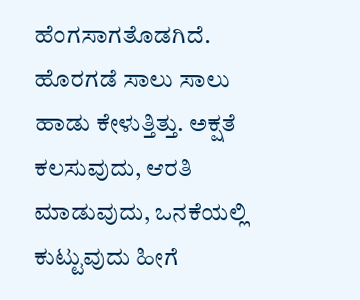ಹೆಂಗಸಾಗತೊಡಗಿದೆ. ಹೊರಗಡೆ ಸಾಲು ಸಾಲು ಹಾಡು ಕೇಳುತ್ತಿತ್ತು. ಅಕ್ಷತೆ ಕಲಸುವುದು, ಆರತಿ ಮಾಡುವುದು, ಒನಕೆಯಲ್ಲಿ ಕುಟ್ಟುವುದು ಹೀಗೆ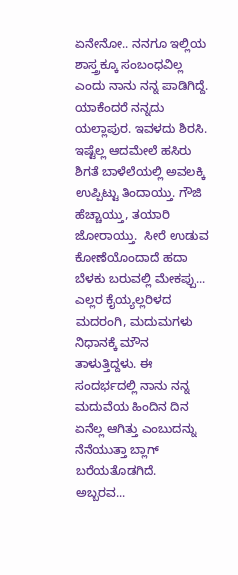ಏನೇನೋ.. ನನಗೂ ಇಲ್ಲಿಯ ಶಾಸ್ತ್ರಕ್ಕೂ ಸಂಬಂಧವಿಲ್ಲ ಎಂದು ನಾನು ನನ್ನ ಪಾಡಿಗಿದ್ದೆ. ಯಾಕೆಂದರೆ ನನ್ನದು ಯಲ್ಲಾಪುರ. ಇವಳದು ಶಿರಸಿ.  ಇಷ್ಟೆಲ್ಲ ಆದಮೇಲೆ ಹಸಿರು ಶಿಗತೆ ಬಾಳೆಲೆಯಲ್ಲಿ ಅವಲಕ್ಕಿ ಉಪ್ಪಿಟ್ಟು ತಿಂದಾಯ್ತು. ಗೌಜಿ ಹೆಚ್ಚಾಯ್ತು, ತಯಾರಿ ಜೋರಾಯ್ತು.  ಸೀರೆ ಉಡುವ ಕೋಣೆಯೊಂದಾದೆ ಹದಾ ಬೆಳಕು ಬರುವಲ್ಲಿ ಮೇಕಪ್ಪು... ಎಲ್ಲರ ಕೈಯ್ಯಲ್ಲರಿಳದ ಮದರಂಗಿ, ಮದುಮಗಳು ನಿಧಾನಕ್ಕೆ ಮೌನ ತಾಳುತ್ತಿದ್ದಳು. ಈ ಸಂದರ್ಭದಲ್ಲಿ ನಾನು ನನ್ನ ಮದುವೆಯ ಹಿಂದಿನ ದಿನ ಏನೆಲ್ಲ ಆಗಿತ್ತು ಎಂಬುದನ್ನು ನೆನೆಯುತ್ತಾ ಬ್ಲಾಗ್ ಬರೆಯತೊಡಗಿದೆ.  ಅಬ್ಬರವ...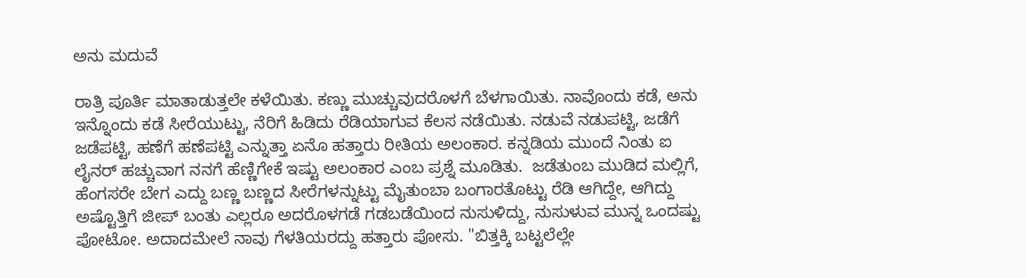ಅನು ಮದುವೆ

ರಾತ್ರಿ ಪೂರ್ತಿ ಮಾತಾಡುತ್ತಲೇ ಕಳೆಯಿತು. ಕಣ್ಣು ಮುಚ್ಚುವುದರೊಳಗೆ ಬೆಳಗಾಯಿತು. ನಾವೊಂದು ಕಡೆ, ಅನು ಇನ್ನೊಂದು ಕಡೆ ಸೀರೆಯುಟ್ಟು, ನೆರಿಗೆ ಹಿಡಿದು ರೆಡಿಯಾಗುವ ಕೆಲಸ ನಡೆಯಿತು. ನಡುವೆ ನಡುಪಟ್ಟಿ, ಜಡೆಗೆ ಜಡೆಪಟ್ಟಿ, ಹಣೆಗೆ ಹಣೆಪಟ್ಟಿ ಎನ್ನುತ್ತಾ ಏನೊ ಹತ್ತಾರು ರೀತಿಯ ಅಲಂಕಾರ. ಕನ್ನಡಿಯ ಮುಂದೆ ನಿಂತು ಐ ಲೈನರ್ ಹಚ್ಚುವಾಗ ನನಗೆ ಹೆಣ್ಣಿಗೇಕೆ ಇಷ್ಟು ಅಲಂಕಾರ ಎಂಬ ಪ್ರಶ್ನೆ ಮೂಡಿತು.  ಜಡೆತುಂಬ ಮುಡಿದ ಮಲ್ಲಿಗೆ, ಹೆಂಗಸರೇ ಬೇಗ ಎದ್ದು ಬಣ್ಣ ಬಣ್ಣದ ಸೀರೆಗಳನ್ನುಟ್ಟು ಮೈತುಂಬಾ ಬಂಗಾರತೊಟ್ಟು ರೆಡಿ ಆಗಿದ್ದೇ, ಆಗಿದ್ದು ಅಷ್ಟೊತ್ತಿಗೆ ಜೀಪ್ ಬಂತು ಎಲ್ಲರೂ ಅದರೊಳಗಡೆ ಗಡಬಡೆಯಿಂದ ನುಸುಳಿದ್ದು, ನುಸುಳುವ ಮುನ್ನ ಒಂದಷ್ಟು ಪೋಟೋ. ಅದಾದಮೇಲೆ ನಾವು ಗೆಳತಿಯರದ್ದು ಹತ್ತಾರು ಪೋಸು. "ಬಿತ್ತಕ್ಕಿ ಬಟ್ಟಲೆಲ್ಲೇ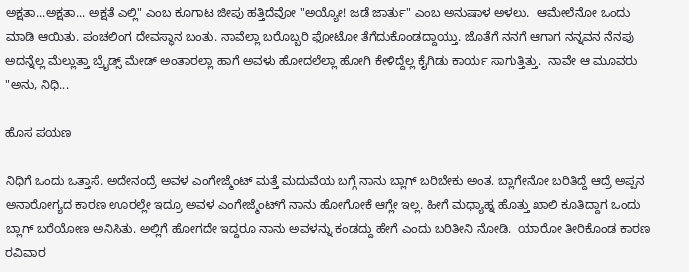ಅಕ್ಷತಾ...ಅಕ್ಷತಾ... ಅಕ್ಷತೆ ಎಲ್ಲಿ" ಎಂಬ ಕೂಗಾಟ ಜೀಪು ಹತ್ತಿದೆವೋ "ಅಯ್ಯೋ! ಜಡೆ ಜಾರ್ತು" ಎಂಬ ಅನುಷಾಳ ಅಳಲು.  ಆಮೇಲೆನೋ ಒಂದು ಮಾಡಿ ಆಯಿತು. ಪಂಚಲಿಂಗ ದೇವಸ್ಥಾನ ಬಂತು. ನಾವೆಲ್ಲಾ ಬರೊಬ್ಬರಿ ಫೋಟೋ ತೆಗೆದುಕೊಂಡದ್ದಾಯ್ತು. ಜೊತೆಗೆ ನನಗೆ ಆಗಾಗ ನನ್ನವನ ನೆನಪು ಅದನ್ನೆಲ್ಲ ಮೆಲ್ಲುತ್ತಾ ಬ್ರೈಡ್ಸ್ ಮೇಡ್ ಅಂತಾರಲ್ಲಾ ಹಾಗೆ ಅವಳು ಹೋದಲೆಲ್ಲಾ ಹೋಗಿ ಕೇಳಿದ್ದೆಲ್ಲ ಕೈಗಿಡು ಕಾರ್ಯ ಸಾಗುತ್ತಿತ್ತು.  ನಾವೇ ಆ ಮೂವರು "ಅನು, ನಿಧಿ...

ಹೊಸ ಪಯಣ

ನಿಧಿಗೆ ಒಂದು ಒತ್ತಾಸೆ. ಅದೇನಂದ್ರೆ ಅವಳ ಎಂಗೇಜ್ಮೆಂಟ್‌ ಮತ್ತೆ ಮದುವೆಯ ಬಗ್ಗೆ ನಾನು ಬ್ಲಾಗ್‌ ಬರಿಬೇಕು ಅಂತ. ಬ್ಲಾಗೇನೋ ಬರಿತಿದ್ದೆ ಆದ್ರೆ ಅಪ್ಪನ ಅನಾರೋಗ್ಯದ ಕಾರಣ ಊರಲ್ಲೇ ಇದ್ರೂ ಅವಳ ಎಂಗೇಜ್ಮೆಂಟ್‌ಗೆ ನಾನು ಹೋಗೋಕೆ ಆಗ್ಲೇ ಇಲ್ಲ. ಹೀಗೆ ಮಧ್ಯಾಹ್ನ ಹೊತ್ತು ಖಾಲಿ ಕೂತಿದ್ದಾಗ ಒಂದು ಬ್ಲಾಗ್‌ ಬರೆಯೋಣ ಅನಿಸಿತು. ಅಲ್ಲಿಗೆ ಹೋಗದೇ ಇದ್ದರೂ ನಾನು ಅವಳನ್ನು ಕಂಡದ್ದು ಹೇಗೆ ಎಂದು ಬರಿತೀನಿ ನೋಡಿ.  ಯಾರೋ ತೀರಿಕೊಂಡ ಕಾರಣ ರವಿವಾರ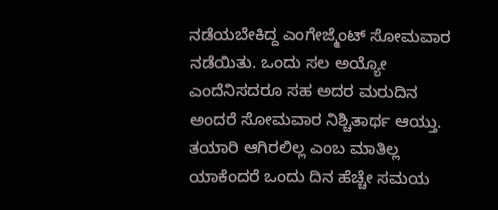ನಡೆಯಬೇಕಿದ್ದ ಎಂಗೇಜ್ಮೆಂಟ್‌ ಸೋಮವಾರ ನಡೆಯಿತು. ಒಂದು ಸಲ ಅಯ್ಯೋ ಎಂದೆನಿಸದರೂ ಸಹ ಅದರ ಮರುದಿನ ಅಂದರೆ ಸೋಮವಾರ ನಿಶ್ಚಿತಾರ್ಥ ಆಯ್ತು. ತಯಾರಿ ಆಗಿರಲಿಲ್ಲ ಎಂಬ ಮಾತಿಲ್ಲ ಯಾಕೆಂದರೆ ಒಂದು ದಿನ ಹೆಚ್ಚೇ ಸಮಯ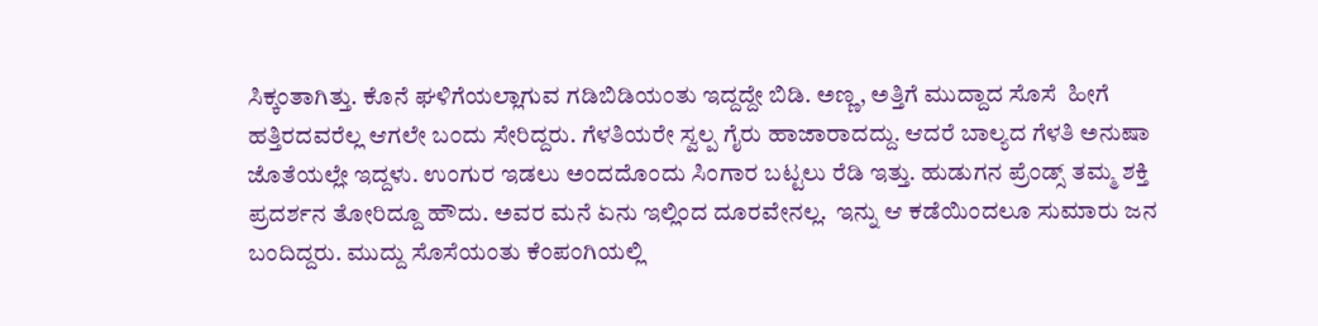ಸಿಕ್ಕಂತಾಗಿತ್ತು. ಕೊನೆ ಘಳಿಗೆಯಲ್ಲಾಗುವ ಗಡಿಬಿಡಿಯಂತು ಇದ್ದದ್ದೇ ಬಿಡಿ. ಅಣ್ಣ, ಅತ್ತಿಗೆ ಮುದ್ದಾದ ಸೊಸೆ  ಹೀಗೆ ಹತ್ತಿರದವರೆಲ್ಲ ಆಗಲೇ ಬಂದು ಸೇರಿದ್ದರು. ಗೆಳತಿಯರೇ ಸ್ವಲ್ಪ ಗೈರು ಹಾಜಾರಾದದ್ದು. ಆದರೆ ಬಾಲ್ಯದ ಗೆಳತಿ ಅನುಷಾ ಜೊತೆಯಲ್ಲೇ ಇದ್ದಳು. ಉಂಗುರ ಇಡಲು ಅಂದದೊಂದು ಸಿಂಗಾರ ಬಟ್ಟಲು ರೆಡಿ ಇತ್ತು. ಹುಡುಗನ ಪ್ರೆಂಡ್ಸ್‌ ತಮ್ಮ ಶಕ್ತಿ ಪ್ರದರ್ಶನ ತೋರಿದ್ದೂ ಹೌದು. ಅವರ ಮನೆ ಏನು ಇಲ್ಲಿಂದ ದೂರವೇನಲ್ಲ.  ಇನ್ನು ಆ ಕಡೆಯಿಂದಲೂ ಸುಮಾರು ಜನ ಬಂದಿದ್ದರು. ಮುದ್ದು ಸೊಸೆಯಂತು ಕೆಂಪಂಗಿಯಲ್ಲಿ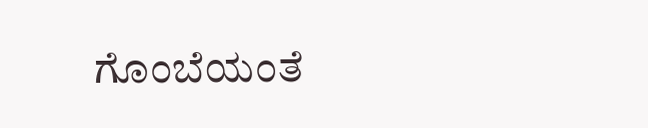ಗೊಂಬೆಯಂತೆ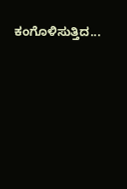ಕಂಗೊಳಿಸುತ್ತಿದ...